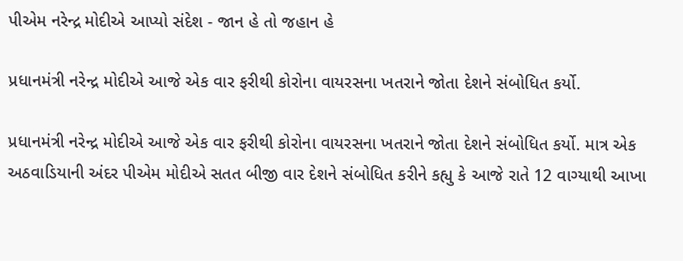પીએમ નરેન્દ્ર મોદીએ આપ્યો સંદેશ - જાન હે તો જહાન હે

પ્રધાનમંત્રી નરેન્દ્ર મોદીએ આજે એક વાર ફરીથી કોરોના વાયરસના ખતરાને જોતા દેશને સંબોધિત કર્યો.

પ્રધાનમંત્રી નરેન્દ્ર મોદીએ આજે એક વાર ફરીથી કોરોના વાયરસના ખતરાને જોતા દેશને સંબોધિત કર્યો. માત્ર એક અઠવાડિયાની અંદર પીએમ મોદીએ સતત બીજી વાર દેશને સંબોધિત કરીને કહ્યુ કે આજે રાતે 12 વાગ્યાથી આખા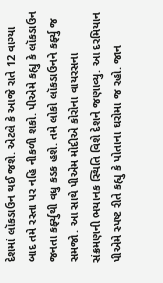દેશમાં લૉકડાઉન થઈ જશે. એટલે કે આજે રાતે 12 વાગ્યા બાદ તમે રસ્તા પર નહિ નીકળી શકો. પીએમે કહ્યુ કે લૉકડાઉન જનતા કર્ફ્યુથી વધુ કડક હશે. તમે લોકો લૉકડાઉનને કર્ફ્યુ જ સમજો. આ સાથે પીએમ મોદીએ કોરોના વાયરસના સંક્રમણની ભયાનક સ્થિતિ વિશે દેશને જણાવ્યુ. આ દરમિયાન પીએમે સ્પષ્ટ રીતે કહ્યુ કે પોતાના ઘરોમા જ રહો. જાન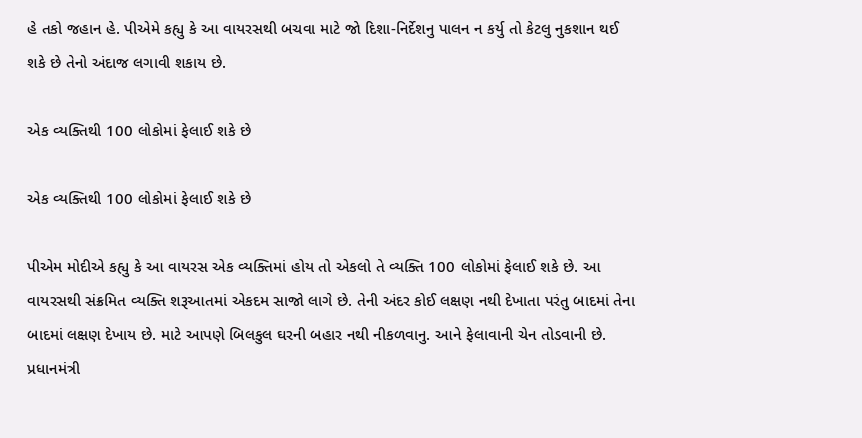હે તકો જહાન હે. પીએમે કહ્યુ કે આ વાયરસથી બચવા માટે જો દિશા-નિર્દેશનુ પાલન ન કર્યુ તો કેટલુ નુકશાન થઈ શકે છે તેનો અંદાજ લગાવી શકાય છે.

એક વ્યક્તિથી 100 લોકોમાં ફેલાઈ શકે છે

એક વ્યક્તિથી 100 લોકોમાં ફેલાઈ શકે છે

પીએમ મોદીએ કહ્યુ કે આ વાયરસ એક વ્યક્તિમાં હોય તો એકલો તે વ્યક્તિ 100 લોકોમાં ફેલાઈ શકે છે. આ વાયરસથી સંક્રમિત વ્યક્તિ શરૂઆતમાં એકદમ સાજો લાગે છે. તેની અંદર કોઈ લક્ષણ નથી દેખાતા પરંતુ બાદમાં તેના બાદમાં લક્ષણ દેખાય છે. માટે આપણે બિલકુલ ઘરની બહાર નથી નીકળવાનુ. આને ફેલાવાની ચેન તોડવાની છે. પ્રધાનમંત્રી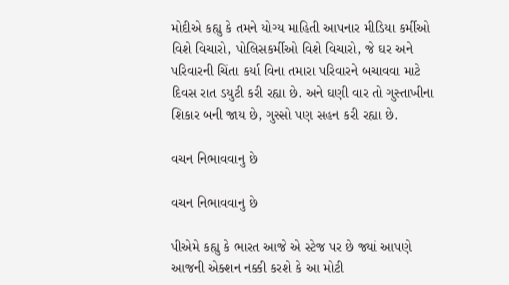મોદીએ કહ્યુ કે તમને યોગ્ય માહિતી આપનાર મીડિયા કર્મીઓ વિશે વિચારો, પોલિસકર્મીઓ વિશે વિચારો, જે ઘર અને પરિવારની ચિંતા કર્યા વિના તમારા પરિવારને બચાવવા માટે દિવસ રાત ડયુટી કરી રહ્યા છે. અને ઘણી વાર તો ગુસ્તાખીના શિકાર બની જાય છે, ગુસ્સો પણ સહન કરી રહ્યા છે.

વચન નિભાવવાનુ છે

વચન નિભાવવાનુ છે

પીએમે કહ્યુ કે ભારત આજે એ સ્ટેજ પર છે જ્યાં આપણે આજની એક્શન નક્કી કરશે કે આ મોટી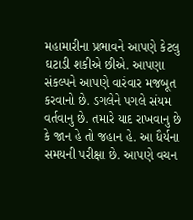મહામારીના પ્રભાવને આપણે કેટલુ ઘટાડી શકીએ છીએ. આપણા સંકલ્પને આપણે વારંવાર મજબૂત કરવાનો છે. ડગલેને પગલે સંયમ વર્તવાનુ છે. તમારે યાદ રાખવાનુ છે કે જાન હે તો જહાન હે. આ ધૈર્યના સમયની પરીક્ષા છે. આપણે વચન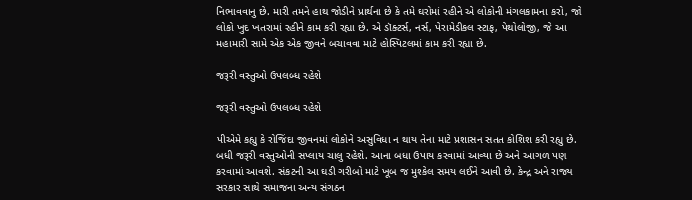નિભાવવાનુ છે. મારી તમને હાથ જોડીને પ્રાર્થના છે કે તમે ઘરોમાં રહીને એ લોકોની મંગલકામના કરો, જો લોકો ખુદ ખતરામાં રહીને કામ કરી રહ્યા છે. એ ડૉક્ટર્સ, નર્સ, પેરામેડીકલ સ્ટાફ, પેથોલોજી, જે આ મહામારી સામે એક એક જીવને બચાવવા માટે હોસ્પિટલમાં કામ કરી રહ્યા છે.

જરૂરી વસ્તુઓ ઉપલબ્ધ રહેશે

જરૂરી વસ્તુઓ ઉપલબ્ધ રહેશે

પીએમે કહ્યુ કે રોજિંદા જીવનમાં લોકોને અસુવિધા ન થાય તેના માટે પ્રશાસન સતત કોશિશ કરી રહ્યુ છે. બધી જરૂરી વસ્તુઓની સપ્લાય ચાલુ રહેશે. આના બધા ઉપાય કરવામાં આવ્યા છે અને આગળ પણ કરવામાં આવશે. સંકટની આ ઘડી ગરીબો માટે ખૂબ જ મુશ્કેલ સમય લઈને આવી છે. કેન્દ્ર અને રાજ્ય સરકાર સાથે સમાજના અન્ય સંગઠન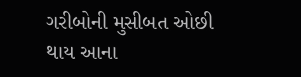ગરીબોની મુસીબત ઓછી થાય આના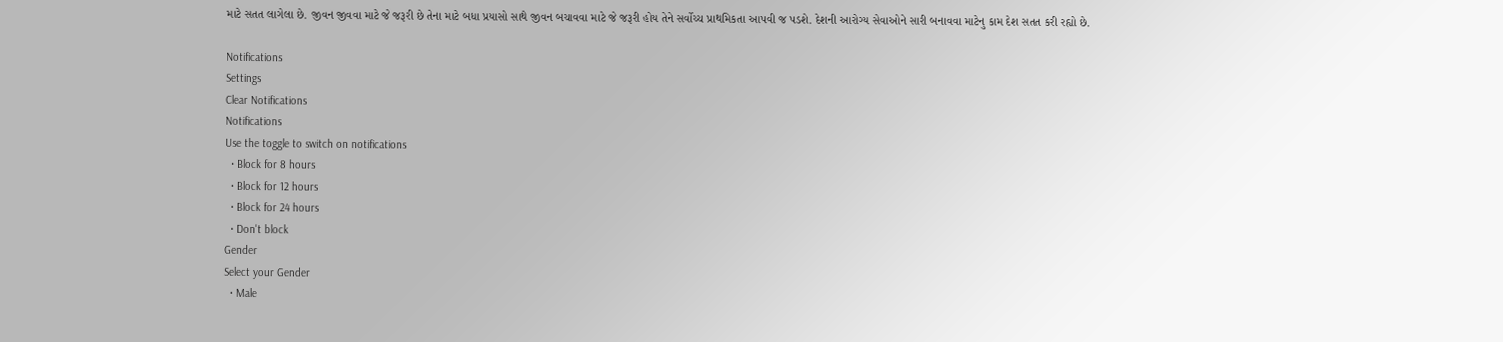માટે સતત લાગેલા છે. જીવન જીવવા માટે જે જરૂરી છે તેના માટે બધા પ્રયાસો સાથે જીવન બચાવવા માટે જે જરૂરી હોય તેને સર્વોચ્ચ પ્રાથમિકતા આપવી જ પડશે. દેશની આરોગ્ય સેવાઓને સારી બનાવવા માટેનુ કામ દેશ સતત કરી રહ્યો છે.

Notifications
Settings
Clear Notifications
Notifications
Use the toggle to switch on notifications
  • Block for 8 hours
  • Block for 12 hours
  • Block for 24 hours
  • Don't block
Gender
Select your Gender
  • Male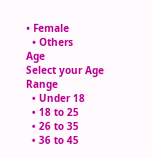• Female
  • Others
Age
Select your Age Range
  • Under 18
  • 18 to 25
  • 26 to 35
  • 36 to 45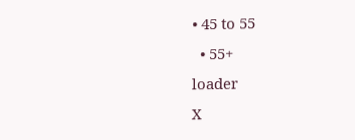• 45 to 55
  • 55+
loader
X